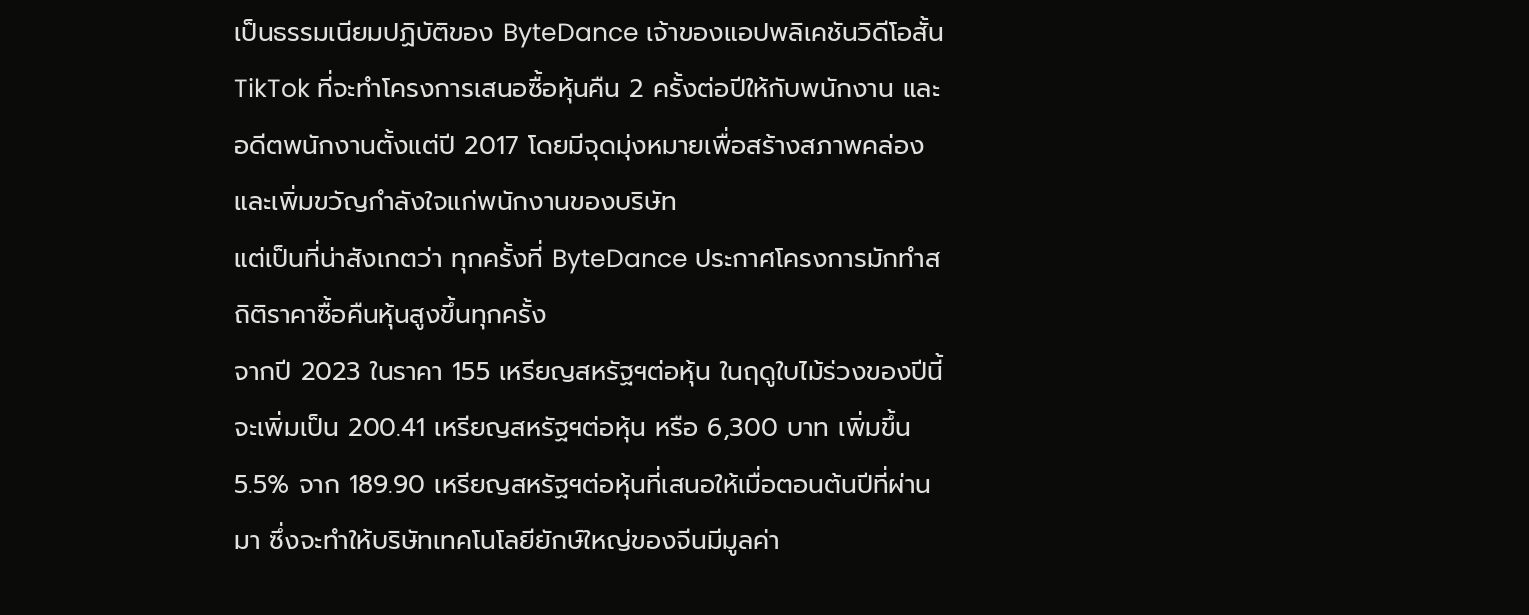เป็นธรรมเนียมปฏิบัติของ ByteDance เจ้าของแอปพลิเคชันวิดีโอสั้น TikTok ที่จะทำโครงการเสนอซื้อหุ้นคืน 2 ครั้งต่อปีให้กับพนักงาน และอดีตพนักงานตั้งแต่ปี 2017 โดยมีจุดมุ่งหมายเพื่อสร้างสภาพคล่องและเพิ่มขวัญกำลังใจแก่พนักงานของบริษัท
แต่เป็นที่น่าสังเกตว่า ทุกครั้งที่ ByteDance ประกาศโครงการมักทำสถิติราคาซื้อคืนหุ้นสูงขึ้นทุกครั้ง
จากปี 2023 ในราคา 155 เหรียญสหรัฐฯต่อหุ้น ในฤดูใบไม้ร่วงของปีนี้จะเพิ่มเป็น 200.41 เหรียญสหรัฐฯต่อหุ้น หรือ 6,300 บาท เพิ่มขึ้น 5.5% จาก 189.90 เหรียญสหรัฐฯต่อหุ้นที่เสนอให้เมื่อตอนต้นปีที่ผ่านมา ซึ่งจะทำให้บริษัทเทคโนโลยียักษ์ใหญ่ของจีนมีมูลค่า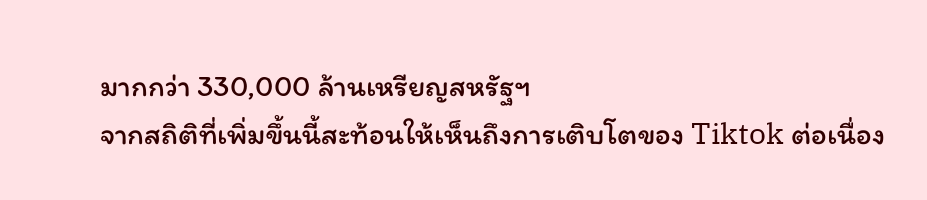มากกว่า 330,000 ล้านเหรียญสหรัฐฯ
จากสถิติที่เพิ่มขึ้นนี้สะท้อนให้เห็นถึงการเติบโตของ Tiktok ต่อเนื่อง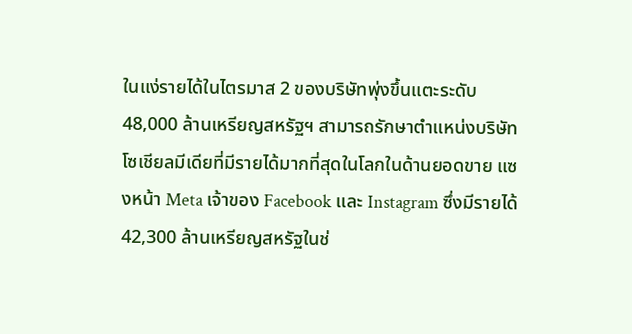ในแง่รายได้ในไตรมาส 2 ของบริษัทพุ่งขึ้นแตะระดับ 48,000 ล้านเหรียญสหรัฐฯ สามารถรักษาตำแหน่งบริษัทโซเชียลมีเดียที่มีรายได้มากที่สุดในโลกในด้านยอดขาย แซงหน้า Meta เจ้าของ Facebook และ Instagram ซึ่งมีรายได้ 42,300 ล้านเหรียญสหรัฐในช่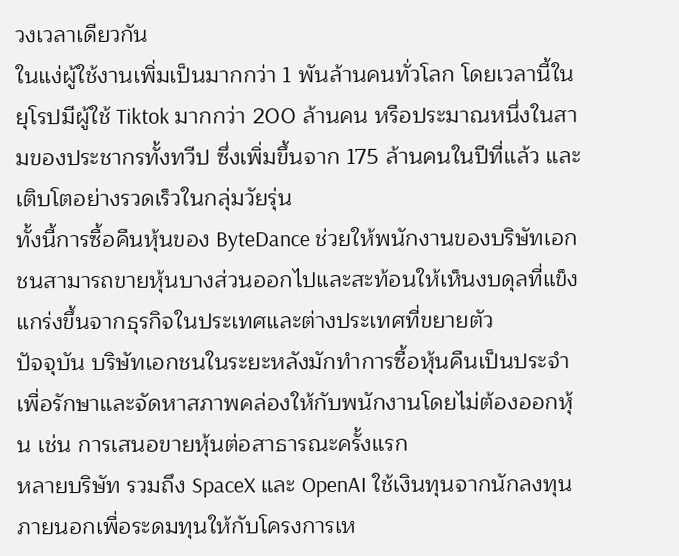วงเวลาเดียวกัน
ในแง่ผู้ใช้งานเพิ่มเป็นมากกว่า 1 พันล้านคนทั่วโลก โดยเวลานี้ในยุโรปมีผู้ใช้ Tiktok มากกว่า 200 ล้านคน หรือประมาณหนึ่งในสามของประชากรทั้งทวีป ซึ่งเพิ่มขึ้นจาก 175 ล้านคนในปีที่แล้ว และเติบโตอย่างรวดเร็วในกลุ่มวัยรุ่น
ทั้งนี้การซื้อคืนหุ้นของ ByteDance ช่วยให้พนักงานของบริษัทเอกชนสามารถขายหุ้นบางส่วนออกไปและสะท้อนให้เห็นงบดุลที่แข็งแกร่งขึ้นจากธุรกิจในประเทศและต่างประเทศที่ขยายตัว
ปัจจุบัน บริษัทเอกชนในระยะหลังมักทำการซื้อหุ้นคืนเป็นประจำเพื่อรักษาและจัดหาสภาพคล่องให้กับพนักงานโดยไม่ต้องออกหุ้น เช่น การเสนอขายหุ้นต่อสาธารณะครั้งแรก
หลายบริษัท รวมถึง SpaceX และ OpenAI ใช้เงินทุนจากนักลงทุนภายนอกเพื่อระดมทุนให้กับโครงการเห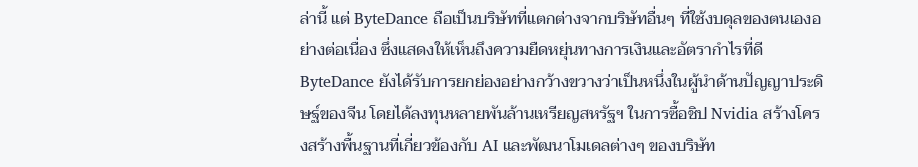ล่านี้ แต่ ByteDance ถือเป็นบริษัทที่แตกต่างจากบริษัทอื่นๆ ที่ใช้งบดุลของตนเองอย่างต่อเนื่อง ซึ่งแสดงให้เห็นถึงความยืดหยุ่นทางการเงินและอัตรากำไรที่ดี
ByteDance ยังได้รับการยกย่องอย่างกว้างขวางว่าเป็นหนึ่งในผู้นำด้านปัญญาประดิษฐ์ของจีน โดยได้ลงทุนหลายพันล้านเหรียญสหรัฐฯ ในการซื้อชิป Nvidia สร้างโครงสร้างพื้นฐานที่เกี่ยวข้องกับ AI และพัฒนาโมเดลต่างๆ ของบริษัท